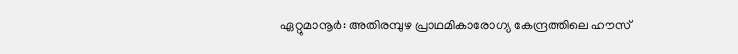ഏറ്റുമാനൂർ: അതിരമ്പുഴ പ്രാഥമികാരോഗ്യ കേന്ദ്രത്തിലെ ഹൗസ്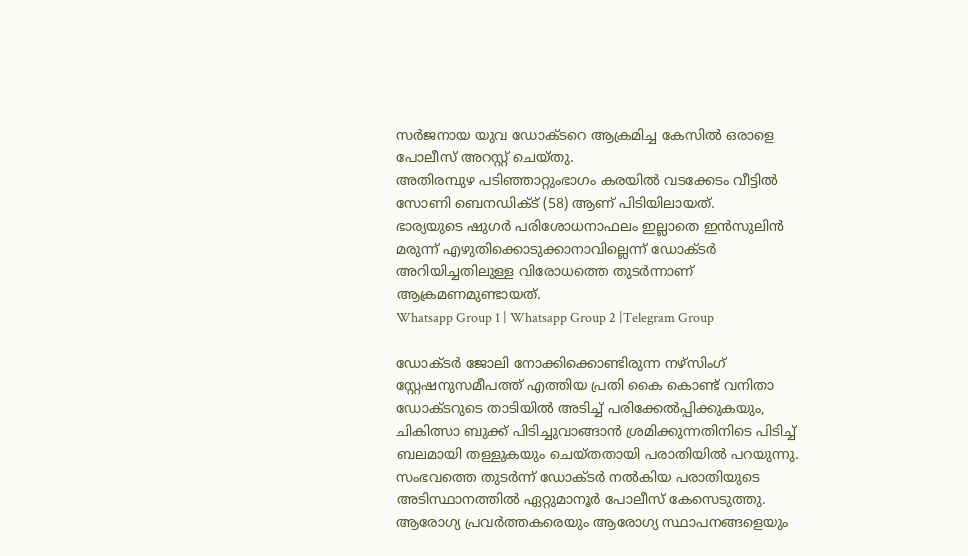സർജനായ യുവ ഡോക്ടറെ ആക്രമിച്ച കേസിൽ ഒരാളെ പോലീസ് അറസ്റ്റ് ചെയ്തു.
അതിരമ്പുഴ പടിഞ്ഞാറ്റുംഭാഗം കരയിൽ വടക്കേടം വീട്ടിൽ സോണി ബെനഡിക്ട് (58) ആണ് പിടിയിലായത്.
ഭാര്യയുടെ ഷുഗർ പരിശോധനാഫലം ഇല്ലാതെ ഇൻസുലിൻ മരുന്ന് എഴുതിക്കൊടുക്കാനാവില്ലെന്ന് ഡോക്ടർ അറിയിച്ചതിലുള്ള വിരോധത്തെ തുടർന്നാണ് ആക്രമണമുണ്ടായത്.
Whatsapp Group 1 | Whatsapp Group 2 |Telegram Group

ഡോക്ടർ ജോലി നോക്കിക്കൊണ്ടിരുന്ന നഴ്സിംഗ് സ്റ്റേഷനുസമീപത്ത് എത്തിയ പ്രതി കൈ കൊണ്ട് വനിതാ ഡോക്ടറുടെ താടിയിൽ അടിച്ച് പരിക്കേൽപ്പിക്കുകയും, ചികിത്സാ ബുക്ക് പിടിച്ചുവാങ്ങാൻ ശ്രമിക്കുന്നതിനിടെ പിടിച്ച് ബലമായി തള്ളുകയും ചെയ്തതായി പരാതിയിൽ പറയുന്നു.
സംഭവത്തെ തുടർന്ന് ഡോക്ടർ നൽകിയ പരാതിയുടെ അടിസ്ഥാനത്തിൽ ഏറ്റുമാനൂർ പോലീസ് കേസെടുത്തു.
ആരോഗ്യ പ്രവർത്തകരെയും ആരോഗ്യ സ്ഥാപനങ്ങളെയും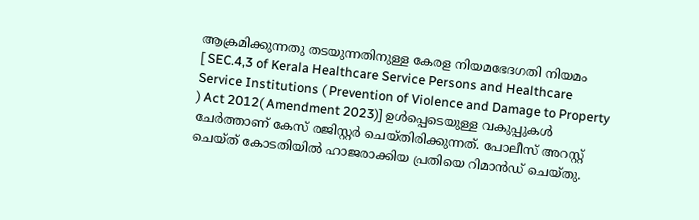ആക്രമിക്കുന്നതു തടയുന്നതിനുള്ള കേരള നിയമഭേദഗതി നിയമം
[ SEC.4,3 of Kerala Healthcare Service Persons and Healthcare Service Institutions ( Prevention of Violence and Damage to Property ) Act 2012( Amendment 2023)] ഉൾപ്പെടെയുള്ള വകുപ്പുകൾ ചേർത്താണ് കേസ് രജിസ്റ്റർ ചെയ്തിരിക്കുന്നത്. പോലീസ് അറസ്റ്റ് ചെയ്ത് കോടതിയിൽ ഹാജരാക്കിയ പ്രതിയെ റിമാൻഡ് ചെയ്തു.